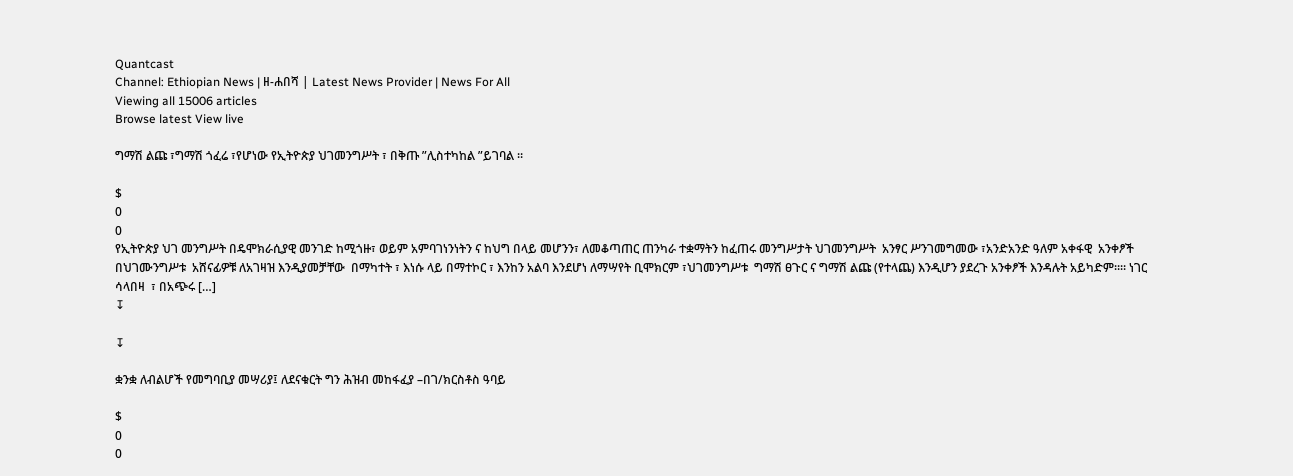Quantcast
Channel: Ethiopian News | ዘ-ሐበሻ | Latest News Provider | News For All
Viewing all 15006 articles
Browse latest View live

ግማሽ ልጩ ፣ግማሽ ጎፈሬ ፣የሆነው የኢትዮጵያ ህገመንግሥት ፣ በቅጡ ”ሊስተካከል ”ይገባል ።

$
0
0
የኢትዮጵያ ህገ መንግሥት በዴሞክራሲያዊ መንገድ ከሚጎዙ፣ ወይም አምባገነንነትን ና ከህግ በላይ መሆንን፣ ለመቆጣጠር ጠንካራ ተቋማትን ከፈጠሩ መንግሥታት ህገመንግሥት  አንፃር ሥንገመግመው ፣አንድአንድ ዓለም አቀፋዊ  አንቀፆች በህገሙንግሥቱ  አሸናፊዎቹ ለአገዛዝ እንዲያመቻቸው  በማካተት ፣ እነሱ ላይ በማተኮር ፣ እንከን አልባ እንደሆነ ለማሣየት ቢሞክርም ፣ህገመንግሥቱ  ግማሽ ፀጉር ና ግማሽ ልጩ (የተላጨ) እንዲሆን ያደረጉ አንቀፆች እንዳሉት አይካድም።። ነገር ሳላበዛ  ፣ በአጭሩ […]
↧

↧

ቋንቋ ለብልሆች የመግባቢያ መሣሪያ፤ ለደናቁርት ግን ሕዝብ መከፋፈያ –በገ/ክርስቶስ ዓባይ

$
0
0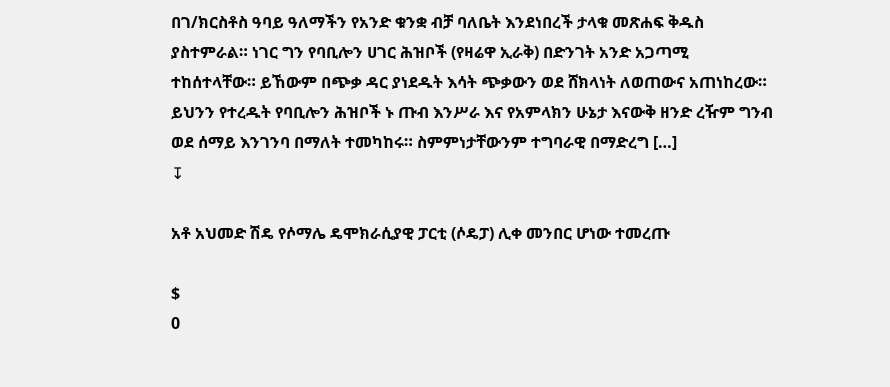በገ/ክርስቶስ ዓባይ ዓለማችን የአንድ ቁንቋ ብቻ ባለቤት እንደነበረች ታላቁ መጽሐፍ ቅዱስ ያስተምራል። ነገር ግን የባቢሎን ሀገር ሕዝቦች (የዛሬዋ ኢራቅ) በድንገት አንድ አጋጣሚ ተከሰተላቸው። ይኸውም በጭቃ ዳር ያነደዱት እሳት ጭቃውን ወደ ሸክላነት ለወጠውና አጠነከረው። ይህንን የተረዱት የባቢሎን ሕዝቦች ኑ ጡብ እንሥራ እና የአምላክን ሁኔታ እናውቅ ዘንድ ረዥም ግንብ ወደ ሰማይ እንገንባ በማለት ተመካከሩ። ስምምነታቸውንም ተግባራዊ በማድረግ […]
↧

አቶ አህመድ ሽዴ የሶማሌ ዴሞክራሲያዊ ፓርቲ (ሶዴፓ) ሊቀ መንበር ሆነው ተመረጡ

$
0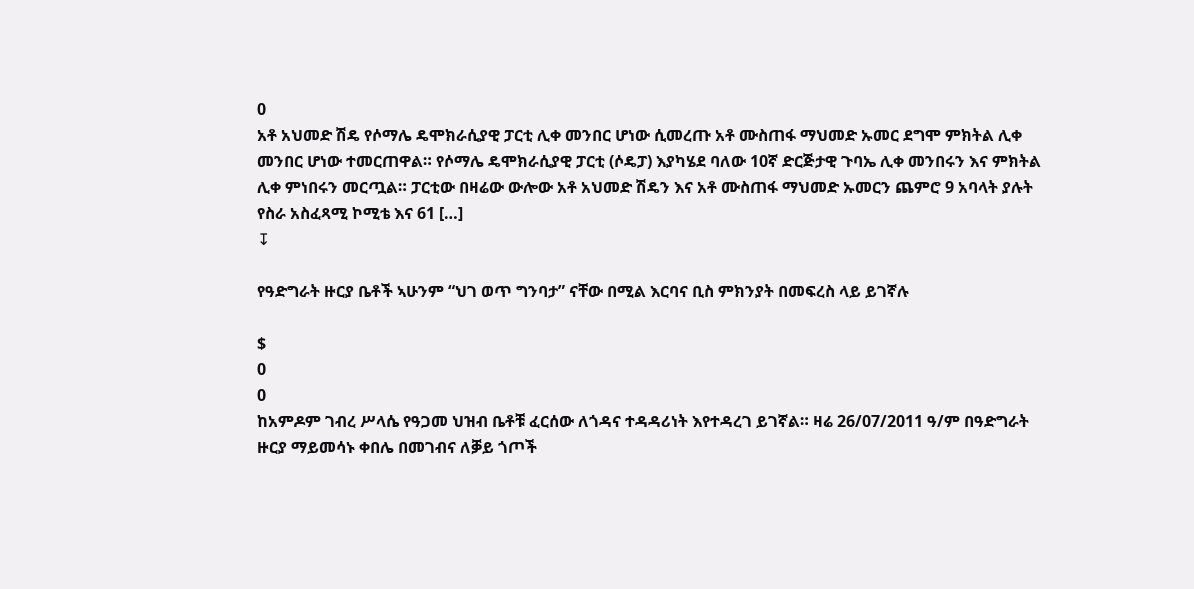0
አቶ አህመድ ሽዴ የሶማሌ ዴሞክራሲያዊ ፓርቲ ሊቀ መንበር ሆነው ሲመረጡ አቶ ሙስጠፋ ማህመድ ኡመር ደግሞ ምክትል ሊቀ መንበር ሆነው ተመርጠዋል። የሶማሌ ዴሞክራሲያዊ ፓርቲ (ሶዴፓ) እያካሄደ ባለው 10ኛ ድርጅታዊ ጉባኤ ሊቀ መንበሩን እና ምክትል ሊቀ ምነበሩን መርጧል። ፓርቲው በዛሬው ውሎው አቶ አህመድ ሽዴን እና አቶ ሙስጠፋ ማህመድ ኡመርን ጨምሮ 9 አባላት ያሉት የስራ አስፈጻሚ ኮሚቴ እና 61 […]
↧

የዓድግራት ዙርያ ቤቶች ኣሁንም “ህገ ወጥ ግንባታ” ናቸው በሚል እርባና ቢስ ምክንያት በመፍረስ ላይ ይገኛሉ

$
0
0
ከአምዶም ገብረ ሥላሴ የዓጋመ ህዝብ ቤቶቹ ፈርሰው ለጎዳና ተዳዳሪነት እየተዳረገ ይገኛል። ዛሬ 26/07/2011 ዓ/ም በዓድግራት ዙርያ ማይመሳኑ ቀበሌ በመገብና ለቓይ ጎጦች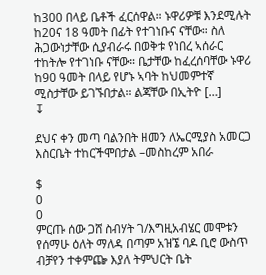ከ300 በላይ ቤቶች ፈርሰዋል። ኑዋሪዎቹ እንደሚሉት ከ20ና 18 ዓመት በፊት የተገነቡና ናቸው። ስለ ሕጋውነታቸው ሲያብራሩ በወቅቱ የነበረ ኣሰራር ተከትሎ የተገነቡ ናቸው። ቤታቸው ከፈረሰባቸው ኑዋሪ ከ90 ዓመት በላይ የሆኑ ኣባት ከህመምተኛ ሚስታቸው ይገኙበታል። ልጃቸው በኢትዮ […]
↧

ደህና ቀን መጣ ባልንበት ዘመን ለኤርሚያስ አመርጋ እስርቤት ተከርችሞበታል –መስከረም አበራ

$
0
0
ምርጡ ሰው ጋሸ ስብሃት ገ/እግዚአብሄር መሞቱን የሰማሁ ዕለት ማለዳ በጣም አዝኜ ባዶ ቢሮ ውስጥ ብቻየን ተቀምጬ እያለ ትምህርት ቤት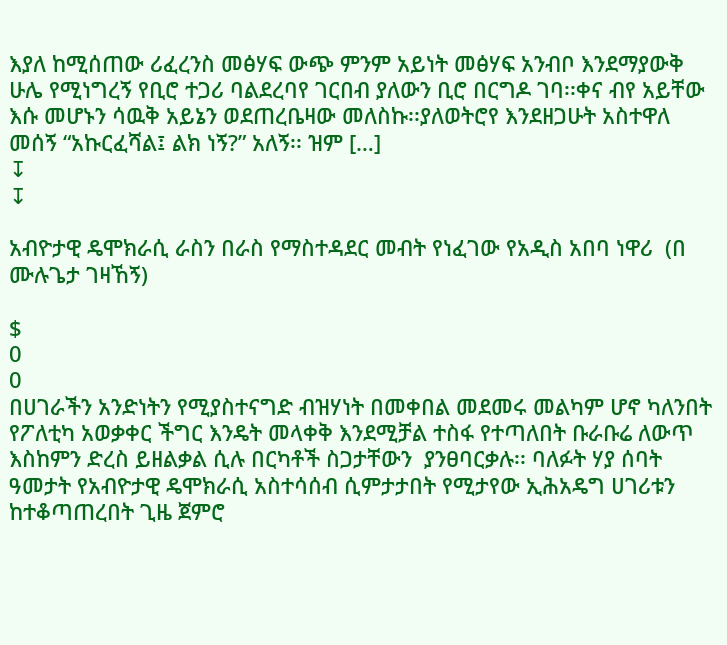እያለ ከሚሰጠው ሪፈረንስ መፅሃፍ ውጭ ምንም አይነት መፅሃፍ አንብቦ እንደማያውቅ ሁሌ የሚነግረኝ የቢሮ ተጋሪ ባልደረባየ ገርበብ ያለውን ቢሮ በርግዶ ገባ፡፡ቀና ብየ አይቸው እሱ መሆኑን ሳዉቅ አይኔን ወደጠረቤዛው መለስኩ፡፡ያለወትሮየ እንደዘጋሁት አስተዋለ መሰኝ “አኩርፈሻል፤ ልክ ነኝ?” አለኝ፡፡ ዝም […]
↧
↧

አብዮታዊ ዴሞክራሲ ራስን በራስ የማስተዳደር መብት የነፈገው የአዲስ አበባ ነዋሪ  (በ ሙሉጌታ ገዛኸኝ)

$
0
0
በሀገራችን አንድነትን የሚያስተናግድ ብዝሃነት በመቀበል መደመሩ መልካም ሆኖ ካለንበት የፖለቲካ አወቃቀር ችግር እንዴት መላቀቅ እንደሚቻል ተስፋ የተጣለበት ቡራቡሬ ለውጥ እስከምን ድረስ ይዘልቃል ሲሉ በርካቶች ስጋታቸውን  ያንፀባርቃሉ፡፡ ባለፉት ሃያ ሰባት ዓመታት የአብዮታዊ ዴሞክራሲ አስተሳሰብ ሲምታታበት የሚታየው ኢሕአዴግ ሀገሪቱን ከተቆጣጠረበት ጊዜ ጀምሮ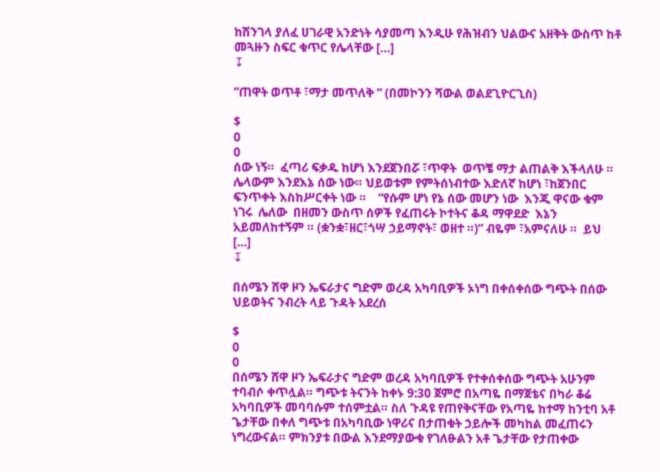ከሽንገላ ያለፈ ሀገራዊ አንድነት ሳያመጣ እንዲሁ የሕዝብን ህልውና አዘቅት ውስጥ ከቶ መጓዙን ስፍር ቁጥር የሌላቸው […]
↧

”ጠዋት ወጥቶ ፣ማታ መጥለቅ ” (በመኮንን ሻውል ወልደጊዮርጊስ)

$
0
0
ሰው ነኝ።  ፈጣሪ ፍቃዱ ከሆነ እንደጀንበሯ ፣ጥዋት  ወጥቼ ማታ ልጠልቅ እችላለሁ ። ሌላውም እንደእኔ ሰው ነው። ህይወቱም የምትሰነብተው እድለኛ ከሆነ ፣ከጀንበር ፍንጥቀት እስከሥርቀት ነው ።    “የሱም ሆነ የኔ ሰው መሆን ነው  እንጂ ዋናው ቁም ነገሩ  ሌለው  በዘመን ውስጥ ሰዎች የፈጠሩት ኮተትና ቆዳ ማዋደድ  እኔን አይመለከተኝም ። (ቋንቋ፣ዘር፣ጎሣ ኃይማኖት፣ ወዘተ ።)” ብዬም ፣አምናለሁ ።  ይህ […]
↧

በሰሜን ሸዋ ዞን ኤፍራታና ግድም ወረዳ አካባቢዎች ኦነግ በቀሰቀሰው ግጭት በሰው ህይወትና ንብረት ላይ ጉዳት አደረሰ

$
0
0
በሰሜን ሸዋ ዞን ኤፍራታና ግድም ወረዳ አካባቢዎች የተቀሰቀሰው ግጭት አሁንም ተባብሶ ቀጥሏል። ግጭቱ ትናንት ከቀኑ 9:30 ጀምሮ በአጣዬ በማጀቴና በካራ ቆሬ አካባቢዎች መባባሱም ተሰምቷል። ስለ ጉዳዩ የጠየቅናቸው የአጣዬ ከተማ ከንቲባ አቶ ጌታቸው በቀለ ግጭቱ በአካባቢው ነዋሪና በታጠቁት ኃይሎች መካከል መፈጠሩን ነግረውናል። ምክንያቱ በውል እንደማያውቁ የገለፁልን አቶ ጌታቸው የታጠቀው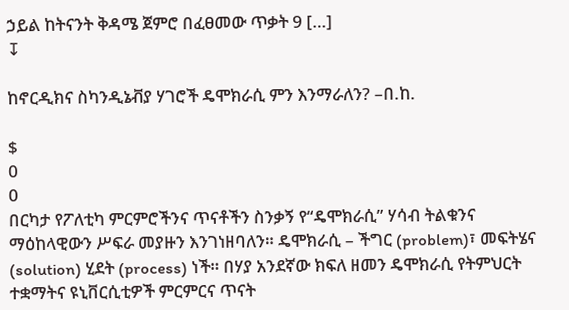ኃይል ከትናንት ቅዳሜ ጀምሮ በፈፀመው ጥቃት 9 […]
↧

ከኖርዲክና ስካንዲኔቭያ ሃገሮች ዴሞክራሲ ምን እንማራለን? –በ.ከ.

$
0
0
በርካታ የፖለቲካ ምርምሮችንና ጥናቶችን ስንቃኝ የ“ዴሞክራሲ” ሃሳብ ትልቁንና ማዕከላዊውን ሥፍራ መያዙን እንገነዘባለን። ዴሞክራሲ – ችግር (problem)፣ መፍትሄና (solution) ሂደት (process) ነች። በሃያ አንደኛው ክፍለ ዘመን ዴሞክራሲ የትምህርት ተቋማትና ዩኒቨርሲቲዎች ምርምርና ጥናት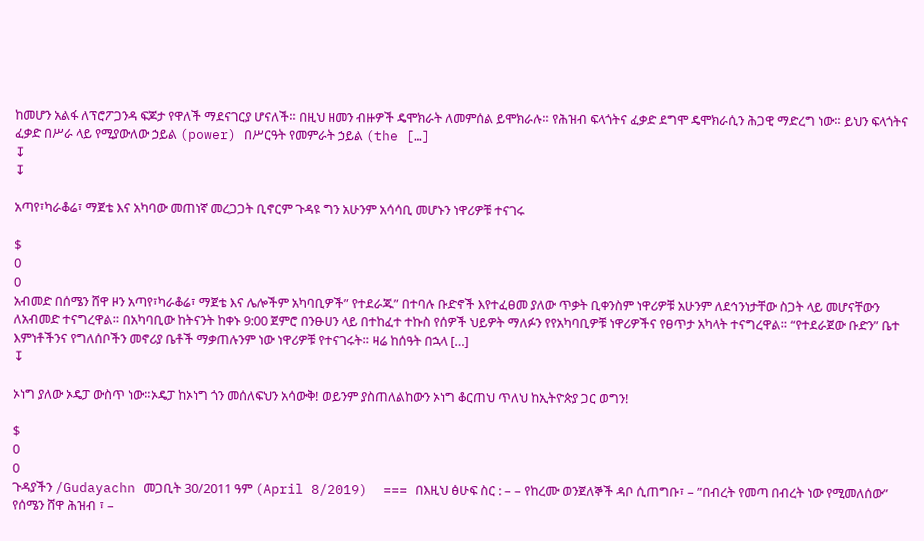ከመሆን አልፋ ለፕሮፖጋንዳ ፍጆታ የዋለች ማደናገርያ ሆናለች። በዚህ ዘመን ብዙዎች ዴሞክራት ለመምሰል ይሞክራሉ። የሕዝብ ፍላጎትና ፈቃድ ደግሞ ዴሞክራሲን ሕጋዊ ማድረግ ነው። ይህን ፍላጎትና ፈቃድ በሥራ ላይ የሚያውለው ኃይል (power) በሥርዓት የመምራት ኃይል (the […]
↧
↧

አጣየ፣ካራቆሬ፣ ማጀቴ እና አካባው መጠነኛ መረጋጋት ቢኖርም ጉዳዩ ግን አሁንም አሳሳቢ መሆኑን ነዋሪዎቹ ተናገሩ

$
0
0
አብመድ በሰሜን ሸዋ ዞን አጣየ፣ካራቆሬ፣ ማጀቴ እና ሌሎችም አካባቢዎች” የተደራጁ” በተባሉ ቡድኖች እየተፈፀመ ያለው ጥቃት ቢቀንስም ነዋሪዎቹ አሁንም ለደኅንነታቸው ስጋት ላይ መሆናቸውን ለአብመድ ተናግረዋል። በአካባቢው ከትናንት ከቀኑ 9:00 ጀምሮ በንፁሀን ላይ በተከፈተ ተኩስ የሰዎች ህይዎት ማለፉን የየአካባቢዎቹ ነዋሪዎችና የፀጥታ አካላት ተናግረዋል። “የተደራጀው ቡድን” ቤተ እምነቶችንና የግለሰቦችን መኖሪያ ቤቶች ማቃጠሉንም ነው ነዋሪዎቹ የተናገሩት። ዛሬ ከሰዓት በኋላ […]
↧

ኦነግ ያለው ኦዴፓ ውስጥ ነው።ኦዴፓ ከኦነግ ጎን መሰለፍህን አሳውቅ! ወይንም ያስጠለልከውን ኦነግ ቆርጠህ ጥለህ ከኢትዮጵያ ጋር ወግን!

$
0
0
ጉዳያችን /Gudayachn መጋቢት 30/2011 ዓም (April 8/2019)  === በእዚህ ፅሁፍ ስር : – – የከረሙ ወንጀለኞች ዳቦ ሲጠግቡ፣ – ”በብረት የመጣ በብረት ነው የሚመለሰው” የሰሜን ሸዋ ሕዝብ ፣ –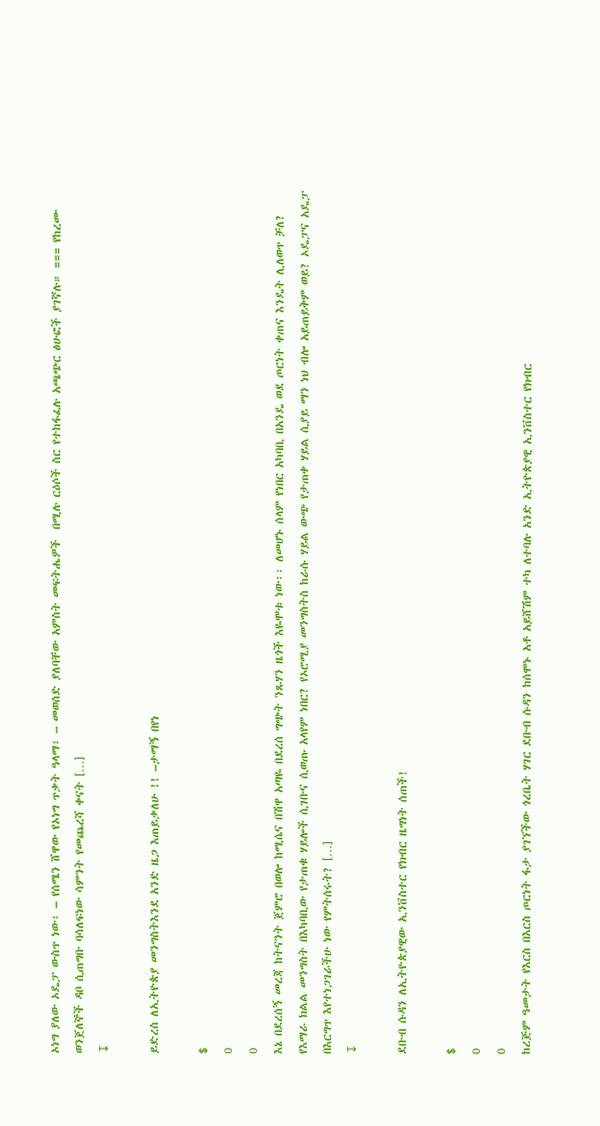ኦነግ ያለው ኦዴፓ ውስጥ ነው፣ – የሰሜን ሸዋው የኦነግ ጥቃት ዓላማ፣ – መወሰድ ያለባቸው አምስት መፍትሔዎች  በሚሉ ርዕሶች ስር የተከፋፈሉ አጫጭር ፅሁፎች ያገኛሉ። === የከረሙ ወንጀለኞች ዳቦ ሲጠግቡ ባሳለፍነው ሳምንት የመጨረሻ ቀናት […]
↧

ይድረስ ለኢትዮጵያ መንግስትእንደ አንድ ዜጋ እጠይቃለሁ !! –ታማኝ በየነ

$
0
0
እኔ በደረሰኝ መረጃ ከትናንት ጀምሮ በወሎ ከሚሴና በሽዋ አጣዬ በደረሰ ግጭት ንጹሃን ዜጎች እዬሞቱ ነው፡፡ ለመሆኑ ሰላም የነበር አካባቢ በአንዴ ወደ ጦርነት ቀጠና እንዴት ሊለወጥ ቻለ? የእማራ ክልል መንግስት በእካባቢው የታጠቁ ሃይሎች ሲገቡና ሲወጡ አላየም ነበር? የኦሮሚያ መንግስትስ ከራሱ ሃይል ውጭ የታጠቀ ሃይል ሲያይ ማን ነህ ብሎ አይጠይቅም ወይ? ኦዴፓና አዴፓ በእርግጥ እየተነጋገራችሁ ነው የምትሰሩት? […]
↧

ደቡብ ሱዳን ለኢትዮጵያዊው ኢንቨስተር የክብር ዜግነት ሰጠች!

$
0
0
ከረጅም ዓመታት የእርስ በእርስ ጦርነት ፋታ ያገኘችው ጎረቤት ሃገር ደቡብ ሱዳን ከሰሞኑ አቶ አይሸሽም ተካ ለተባሉ አንድ ኢትዮጵያዊ ኢንቨስተር የክብር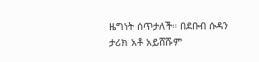ዜግነት ሰጥታለች። በደቡብ ሱዳን ታሪክ አቶ አይሸሹም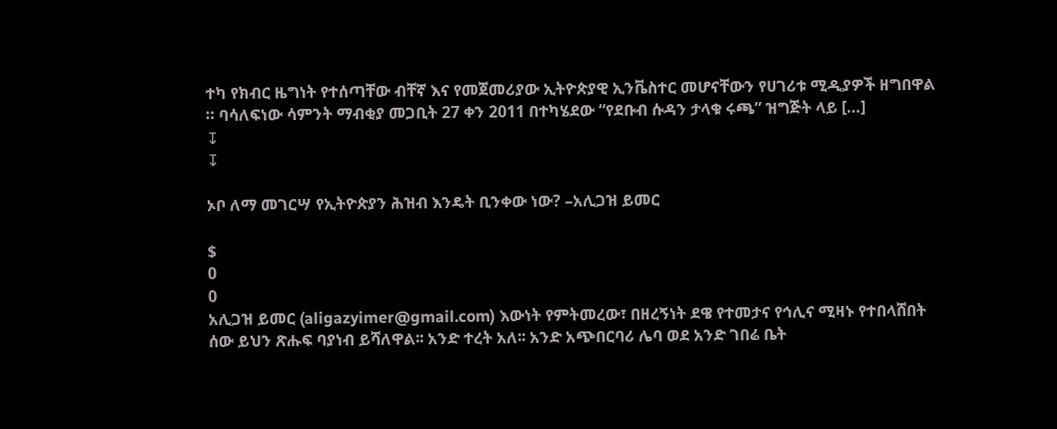ተካ የክብር ዜግነት የተሰጣቸው ብቸኛ እና የመጀመሪያው ኢትዮጵያዊ ኢንቬስተር መሆናቸውን የሀገሪቱ ሚዲያዎች ዘግበዋል ። ባሳለፍነው ሳምንት ማብቂያ መጋቢት 27 ቀን 2011 በተካሄደው “የደቡብ ሱዳን ታላቁ ሩጫ” ዝግጅት ላይ […]
↧
↧

ኦቦ ለማ መገርሣ የኢትዮጵያን ሕዝብ እንዴት ቢንቀው ነው? –አሊጋዝ ይመር

$
0
0
አሊጋዝ ይመር (aligazyimer@gmail.com) እውነት የምትመረው፣ በዘረኝነት ደዌ የተመታና የኅሊና ሚዛኑ የተበላሸበት ሰው ይህን ጽሑፍ ባያነብ ይሻለዋል፡፡ አንድ ተረት አለ፡፡ አንድ አጭበርባሪ ሌባ ወደ አንድ ገበሬ ቤት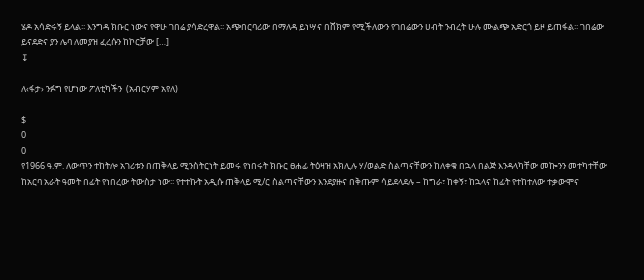ሄዶ አሳድሩኝ ይላል፡፡ እንግዳ ክቡር ነውና የዋሁ ገበሬ ያሳድረዋል፡፡ አጭበርባሪው በማለዳ ይነሣና በሸክም የሚችለውን የገበሬውን ሀብት ንብረት ሁሉ ሙልጭ አድርጎ ይዞ ይጠፋል፡፡ ገበሬው ይናደድና ያን ሌባ ለመያዝ ፈረሱን ከኮርቻው […]
↧

ለ‹ፋታ› ንፉግ የሆነው ፖለቲካችን  (አብርሃም አየለ)

$
0
0
የ1966 ዓ.ም. ለውጥን ተከትሎ አገሪቱን በጠቅላይ ሚንስትርነት ይመሩ የነበሩት ክቡር ፀሐፊ ትዕዛዝ አክሊሉ ሃ/ወልድ ስልጣናቸውን ከለቀቁ በኋላ በልጅ እንዳላካቸው መኰንን መተካተቸው ከአርባ አራት ዓመት በፊት የነበረው ትውስታ ነው፡፡ የተተኩት አዲሱ ጠቅላይ ሚ/ር ስልጣናቸውን እንደያዙና በቅጡም ሳይደላደሉ – ከግራ፣ ከቀኝ፣ ከኋላና ከፊት የተከተለው ተቃውሞና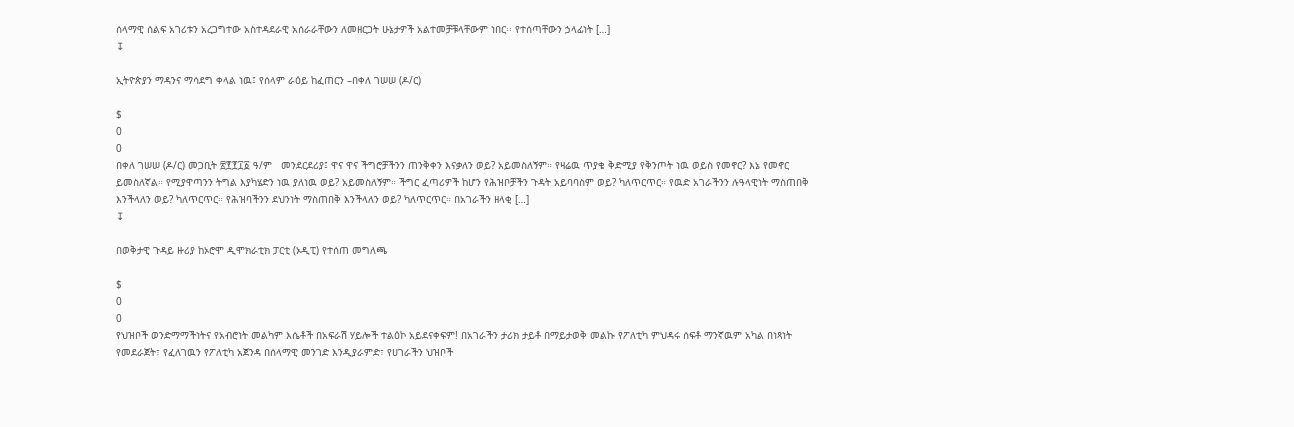ሰላማዊ ሰልፍ አገሪቱን አረጋግተው አስተዳደራዊ አሰራራቸውን ለመዘርጋት ሁኔታዎች አልተመቻቹላቸውም ነበር፡፡ የተሰጣቸውን ኃላፊነት […]
↧

ኢትዮጵያን ማዳንና ማሳደግ ቀላል ነዉ፤ የሰላም ራዕይ ከፈጠርን –በቀለ ገሠሠ (ዶ/ር)

$
0
0
በቀለ ገሠሠ (ዶ/ር) መጋቢት ፳፻፻፲፩ ዓ/ም   መንደርደሪያ፤ ዋና ዋና ችግሮቻችንን ጠንቅቀን እናቃለን ወይ? አይመስለኝም። የዛሬዉ ጥያቄ ቅድሚያ የቅንጦት ነዉ ወይስ የመኖር? እኔ የመኖር ይመስለኛል። የሚያዋጣንን ትግል እያካሄድን ነዉ ያለነዉ ወይ? አይመስለኝም። ችግር ፈጣሪዎች ከሆን የሕዝቦቻችን ጉዳት አይባባስም ወይ? ካለጥርጥር። የዉድ አገራችንን ሉዓላዊነት ማስጠበቅ እንችላለን ወይ? ካለጥርጥር። የሕዝባችንን ደህንነት ማስጠበቅ እንችላለን ወይ? ካለጥርጥር። በአገራችን ዘላቂ […]
↧

በወቅታዊ ጉዳይ ዙሪያ ከኦሮሞ ዲሞክራቲክ ፓርቲ (ኦዲፒ) የተሰጠ መግለጫ

$
0
0
የህዝቦች ወንድማማችነትና የአብሮነት መልካም እሴቶች በአፍራሽ ሃይሎች ተልዕኮ አይደናቀፍም! በአገራችን ታሪክ ታይቶ በማይታወቅ መልኩ የፖለቲካ ምህዳሩ ሰፍቶ ማንኛዉም አካል በነጻነት የመደራጀት፣ የፈለገዉን የፖለቲካ አጀንዳ በሰላማዊ መንገድ እንዲያራምድ፣ የሀገራችን ህዝቦች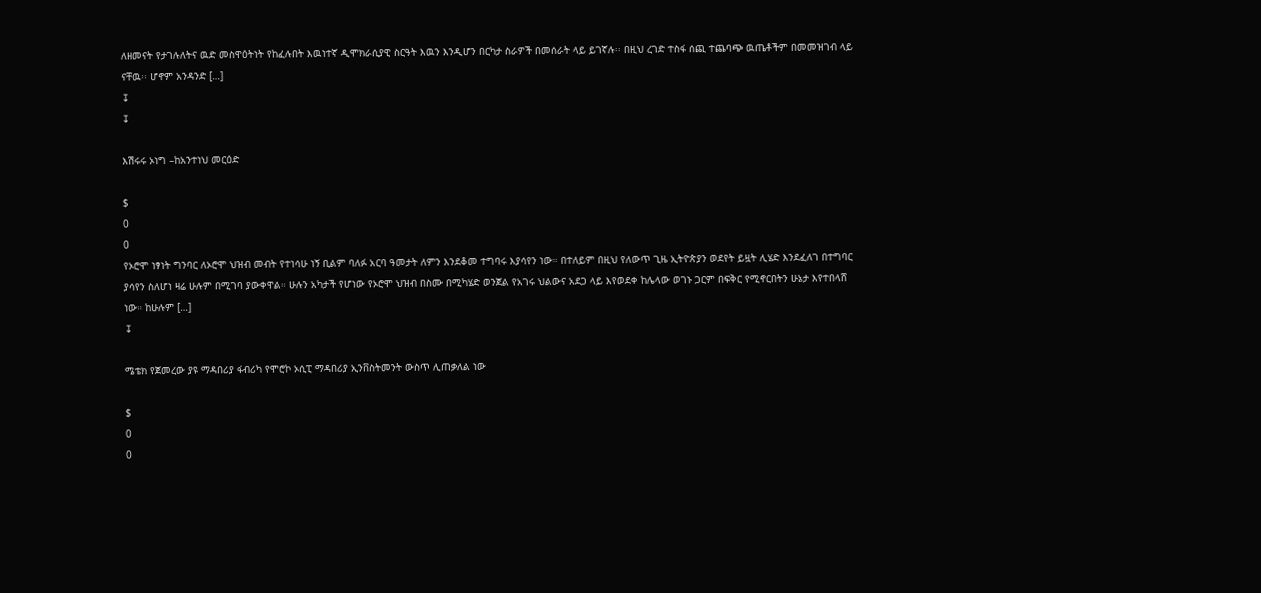ለዘመናት የታገሉለትና ዉድ መስዋዕትነት የከፈሉበት እዉነተኛ ዲሞክራሲያዊ ስርዓት እዉን እንዲሆን በርካታ ስራዎች በመሰራት ላይ ይገኛሉ፡፡ በዚህ ረገድ ተስፋ ሰጪ ተጨባጭ ዉጤቶችም በመመዝገብ ላይ ናቸዉ፡፡ ሆኖም አንዳንድ […]
↧
↧

እሽሩሩ ኦነግ –ከአንተነህ መርዕድ

$
0
0
የኦሮሞ ነፃነት ግንባር ለኦሮሞ ህዝብ መብት የተነሳሁ ነኝ ቢልም ባለፉ አርባ ዓመታት ለምን እንደቆመ ተግባሩ እያሳየን ነው። በተለይም በዚህ የለውጥ ጊዜ ኢትዮጵያን ወደየት ይዟት ሊሄድ እንደፈለገ በተግባር ያሳየን ስለሆነ ዛሬ ሁሉም በሚገባ ያውቀዋል። ሁሉን አካታች የሆነው የኦሮሞ ህዝብ በስሙ በሚካሄድ ወንጀል የአገሩ ህልውና አደጋ ላይ እየወደቀ ከሌላው ወገኑ ጋርም በፍቅር የሚኖርበትን ሁኔታ እየተበላሸ ነው። ከሁሉም […]
↧

ሜቴክ የጀመረው ያዩ ማዳበሪያ ፋብሪካ የሞሮኮ ኦሲፒ ማዳበሪያ ኢንቨስትመንት ውስጥ ሊጠቃለል ነው

$
0
0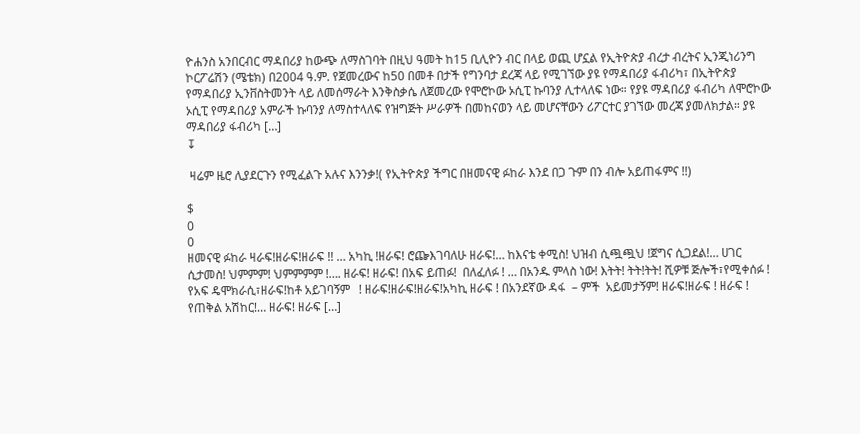ዮሐንስ አንበርብር ማዳበሪያ ከውጭ ለማስገባት በዚህ ዓመት ከ15 ቢሊዮን ብር በላይ ወጪ ሆኗል የኢትዮጵያ ብረታ ብረትና ኢንጂነሪንግ ኮርፖሬሽን (ሜቴክ) በ2004 ዓ.ም. የጀመረውና ከ50 በመቶ በታች የግንባታ ደረጃ ላይ የሚገኘው ያዩ የማዳበሪያ ፋብሪካ፣ በኢትዮጵያ የማዳበሪያ ኢንቨስትመንት ላይ ለመሰማራት እንቅስቃሴ ለጀመረው የሞሮኮው ኦሲፒ ኩባንያ ሊተላለፍ ነው። የያዩ ማዳበሪያ ፋብሪካ ለሞሮኮው ኦሲፒ የማዳበሪያ አምራች ኩባንያ ለማስተላለፍ የዝግጅት ሥራዎች በመከናወን ላይ መሆናቸውን ሪፖርተር ያገኘው መረጃ ያመለክታል። ያዩ ማዳበሪያ ፋብሪካ […]
↧

 ዛሬም ዜሮ ሊያደርጉን የሚፈልጉ አሉና እንንቃ!( የኢትዮጵያ ችግር በዘመናዊ ፉከራ እንደ በጋ ጉም በን ብሎ አይጠፋምና !!)

$
0
0
ዘመናዊ ፉከራ ዛራፍ!ዘራፍ!ዘራፍ !! … አካኪ !ዘራፍ! ሮጬእገባለሁ ዘራፍ!… ከእናቴ ቀሚስ! ህዝብ ሲጯጯህ !ጀግና ሲጋደል!… ሀገር ሲታመስ! ህምምም! ህምምምም !…. ዘራፍ! ዘራፍ! በአፍ ይጠፉ!  በለፈለፉ ! … በአንዱ ምላስ ነው! እትት! ትት!ትት! ሺዎቹ ጅሎች፣የሚቀሰፉ ! የአፍ ዴሞክራሲ፣ዘራፍ!ከቶ አይገባኝም   ! ዘራፍ!ዘራፍ!ዘራፍ!አካኪ ዘራፍ ! በአንደኛው ዳፋ  – ምች  አይመታኝም! ዘራፍ!ዘራፍ ! ዘራፍ ! የጠቅል አሽከር!… ዘራፍ! ዘራፍ […]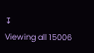↧
Viewing all 15006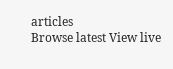articles
Browse latest View live